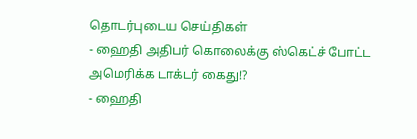தொடர்புடைய செய்திகள்
- ஹைதி அதிபர் கொலைக்கு ஸ்கெட்ச் போட்ட அமெரிக்க டாக்டர் கைது!?
- ஹைதி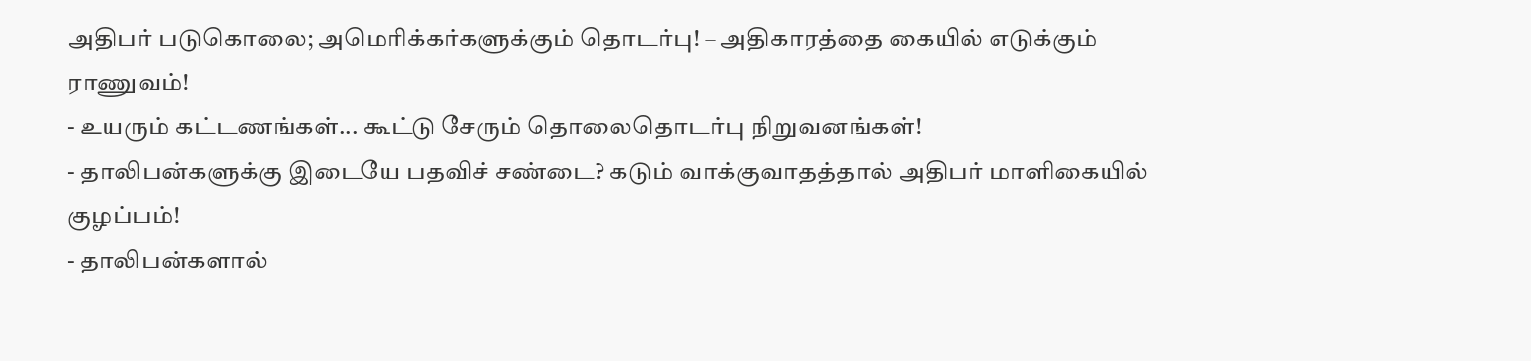அதிபர் படுகொலை; அமெரிக்கர்களுக்கும் தொடர்பு! – அதிகாரத்தை கையில் எடுக்கும் ராணுவம்!
- உயரும் கட்டணங்கள்... கூட்டு சேரும் தொலைதொடர்பு நிறுவனங்கள்!
- தாலிபன்களுக்கு இடையே பதவிச் சண்டை? கடும் வாக்குவாதத்தால் அதிபர் மாளிகையில் குழப்பம்!
- தாலிபன்களால்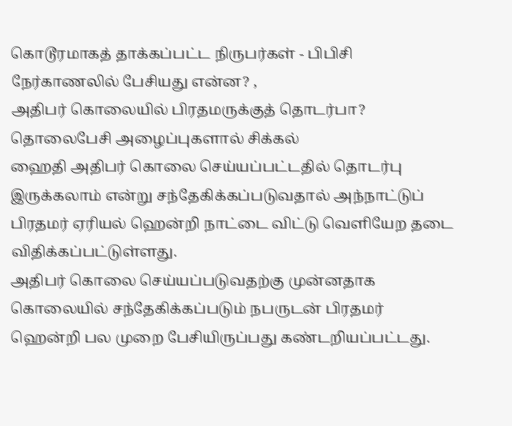கொடூரமாகத் தாக்கப்பட்ட நிருபர்கள் - பிபிசி நேர்காணலில் பேசியது என்ன? ,
அதிபர் கொலையில் பிரதமருக்குத் தொடர்பா? தொலைபேசி அழைப்புகளால் சிக்கல்
ஹைதி அதிபர் கொலை செய்யப்பட்டதில் தொடர்பு இருக்கலாம் என்று சந்தேகிக்கப்படுவதால் அந்நாட்டுப் பிரதமர் ஏரியல் ஹென்றி நாட்டை விட்டு வெளியேற தடை விதிக்கப்பட்டுள்ளது.
அதிபர் கொலை செய்யப்படுவதற்கு முன்னதாக கொலையில் சந்தேகிக்கப்படும் நபருடன் பிரதமர் ஹென்றி பல முறை பேசியிருப்பது கண்டறியப்பட்டது.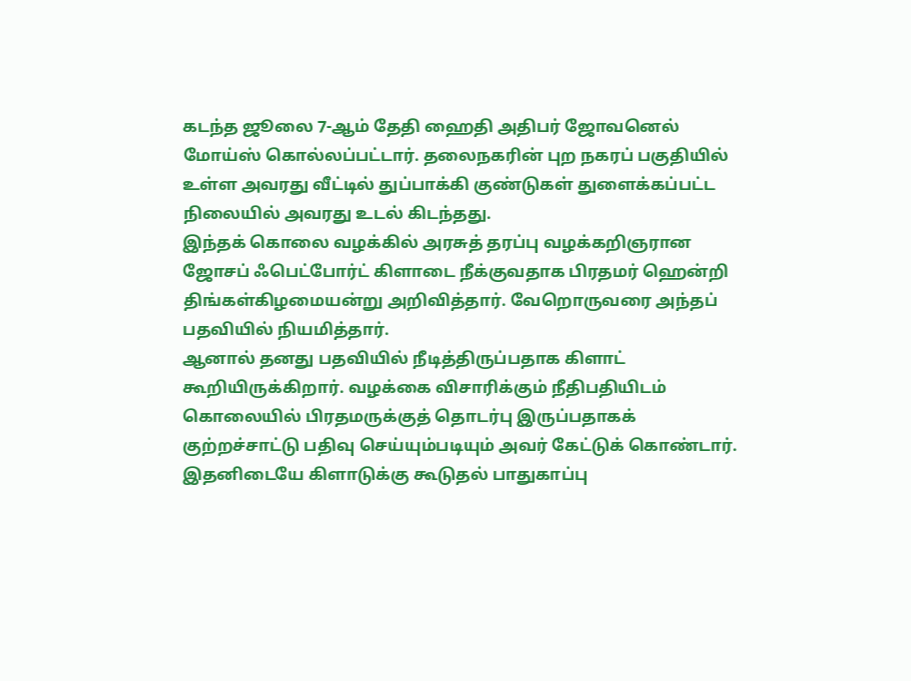கடந்த ஜூலை 7-ஆம் தேதி ஹைதி அதிபர் ஜோவனெல் மோய்ஸ் கொல்லப்பட்டார். தலைநகரின் புற நகரப் பகுதியில் உள்ள அவரது வீட்டில் துப்பாக்கி குண்டுகள் துளைக்கப்பட்ட நிலையில் அவரது உடல் கிடந்தது.
இந்தக் கொலை வழக்கில் அரசுத் தரப்பு வழக்கறிஞரான ஜோசப் ஃபெட்போர்ட் கிளாடை நீக்குவதாக பிரதமர் ஹென்றி திங்கள்கிழமையன்று அறிவித்தார். வேறொருவரை அந்தப் பதவியில் நியமித்தார்.
ஆனால் தனது பதவியில் நீடித்திருப்பதாக கிளாட் கூறியிருக்கிறார். வழக்கை விசாரிக்கும் நீதிபதியிடம் கொலையில் பிரதமருக்குத் தொடர்பு இருப்பதாகக் குற்றச்சாட்டு பதிவு செய்யும்படியும் அவர் கேட்டுக் கொண்டார்.
இதனிடையே கிளாடுக்கு கூடுதல் பாதுகாப்பு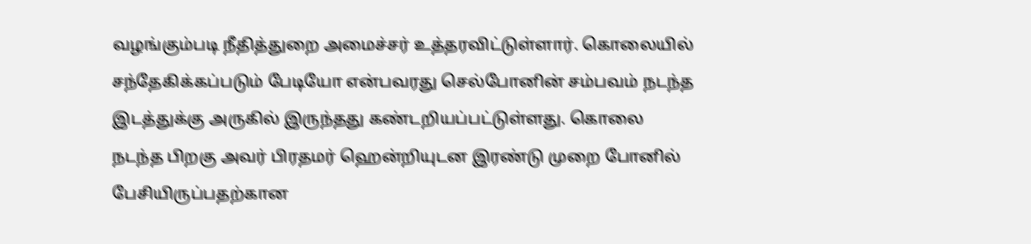வழங்கும்படி நீதித்துறை அமைச்சர் உத்தரவிட்டுள்ளார். கொலையில் சந்தேகிக்கப்படும் பேடியோ என்பவரது செல்போனின் சம்பவம் நடந்த இடத்துக்கு அருகில் இருந்தது கண்டறியப்பட்டுள்ளது. கொலை நடந்த பிறகு அவர் பிரதமர் ஹென்றியுடன இரண்டு முறை போனில் பேசியிருப்பதற்கான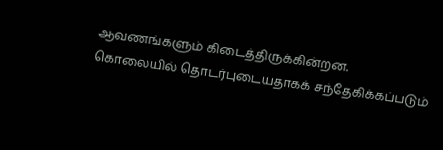ஆவணங்களும் கிடைத்திருக்கின்றன.
கொலையில் தொடர்புடையதாகக் சந்தேகிக்கப்படும்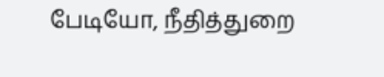பேடியோ, நீதித்துறை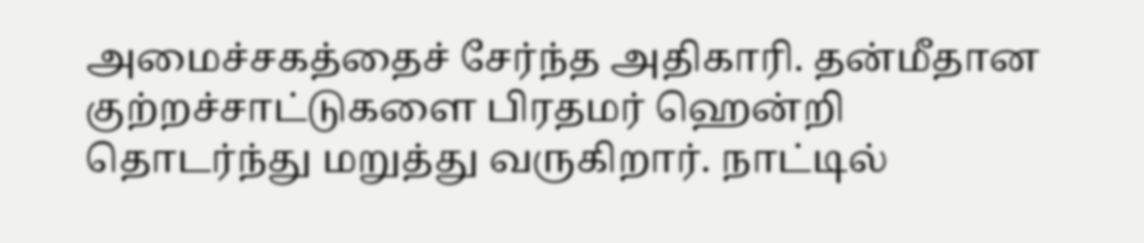அமைச்சகத்தைச் சேர்ந்த அதிகாரி. தன்மீதான குற்றச்சாட்டுகளை பிரதமர் ஹென்றி தொடர்ந்து மறுத்து வருகிறார். நாட்டில்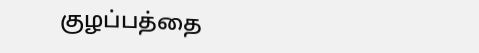குழப்பத்தை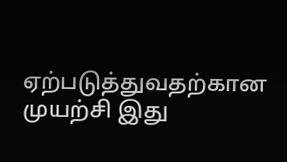ஏற்படுத்துவதற்கான முயற்சி இது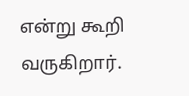என்று கூறி வருகிறார்.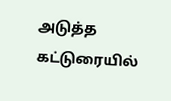அடுத்த கட்டுரையில்